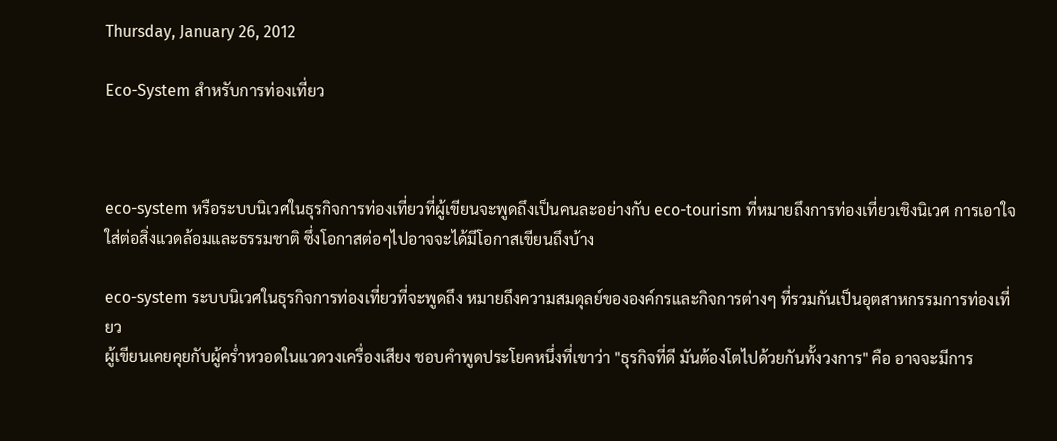Thursday, January 26, 2012

Eco-System สำหรับการท่องเที่ยว



eco-system หรือระบบนิเวศในธุรกิจการท่องเที่ยวที่ผู้เขียนจะพูดถึงเป็นคนละอย่างกับ eco-tourism ที่หมายถึงการท่องเที่ยวเชิงนิเวศ การเอาใจใส่ต่อสิ่งแวดล้อมและธรรมชาติ ซึ่งโอกาสต่อๆไปอาจจะได้มีโอกาสเขียนถึงบ้าง

eco-system ระบบนิเวศในธุรกิจการท่องเที่ยวที่จะพูดถึง หมายถึงความสมดุลย์ขององค์กรและกิจการต่างๆ ที่รวมกันเป็นอุตสาหกรรมการท่องเที่ยว
ผู้เขียนเคยคุยกับผู้คร่ำหวอดในแวดวงเครื่องเสียง ชอบคำพูดประโยคหนึ่งที่เขาว่า "ธุรกิจที่ดี มันต้องโตไปด้วยกันทั้งวงการ" คือ อาจจะมีการ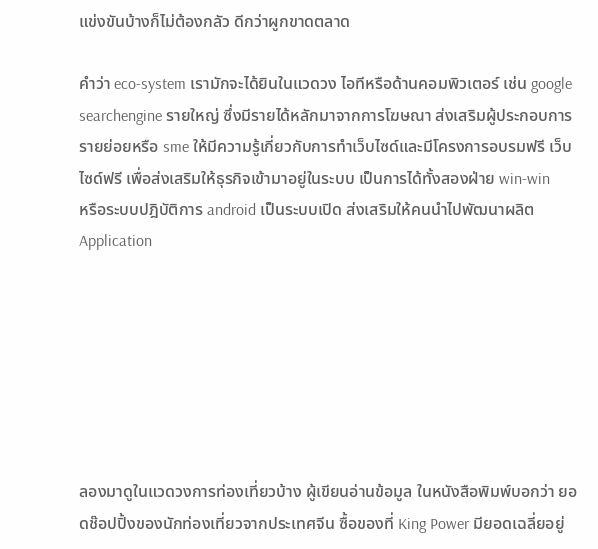แข่งขันบ้างก็ไม่ต้องกลัว ดีกว่าผูกขาดตลาด

คำว่า eco-system เรามักจะได้ยินในแวดวง ไอทีหรือด้านคอมพิวเตอร์ เช่น google searchengine รายใหญ่ ซึ่งมีรายได้หลักมาจากการโฆษณา ส่งเสริมผู้ประกอบการรายย่อยหรือ sme ให้มีความรู้เกี่ยวกับการทำเว็บไซด์และมีโครงการอบรมฟรี เว็บไซด์ฟรี เพื่อส่งเสริมให้ธุรกิจเข้ามาอยู่ในระบบ เป็นการได้ทั้งสองฝ่าย win-win
หรือระบบปฎิบัติการ android เป็นระบบเปิด ส่งเสริมให้คนนำไปพัฒนาผลิต Application







ลองมาดูในแวดวงการท่องเที่ยวบ้าง ผู้เขียนอ่านข้อมูล ในหนังสือพิมพ์บอกว่า ยอดช๊อปปิ้งของนักท่องเที่ยวจากประเทศจีน ซื้อของที่ King Power มียอดเฉลี่ยอยู่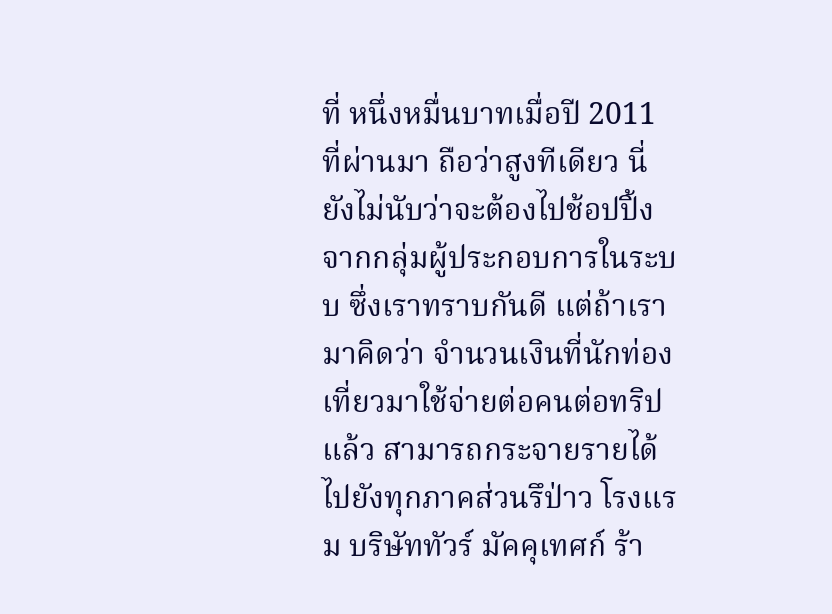ที่ หนึ่งหมื่นบาทเมื่อปี 2011 ที่ผ่านมา ถือว่าสูงทีเดียว นี่ยังไม่นับว่าจะต้องไปช้อปปิ้งจากกลุ่มผู้ประกอบการในระบบ ซึ่งเราทราบกันดี แต่ถ้าเรามาคิดว่า จำนวนเงินที่นักท่องเที่ยวมาใช้จ่ายต่อคนต่อทริปแล้ว สามารถกระจายรายได้ไปยังทุกภาคส่วนรึป่าว โรงแรม บริษัททัวร์ มัคคุเทศก์ ร้า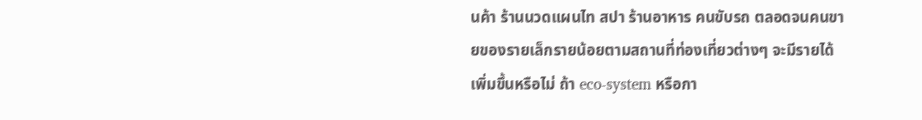นค้า ร้านนวดแผนไท สปา ร้านอาหาร คนขับรถ ตลอดจนคนขายของรายเล็กรายน้อยตามสถานที่ท่องเที่ยวต่างๆ จะมีรายได้เพิ่มขึ้นหรือไม่ ถ้า eco-system หรือกา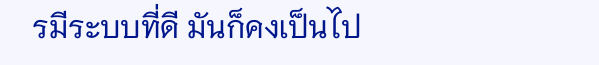รมีระบบที่ดี มันก็คงเป็นไป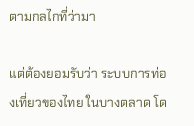ตามกลไกที่ว่ามา

แต่ต้องยอมรับว่า ระบบการท่องเที่ยวของไทย ในบางตลาด โด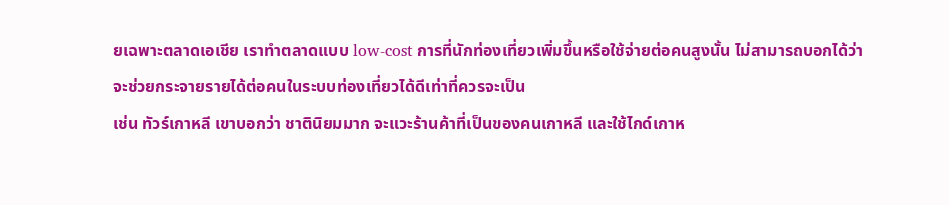ยเฉพาะตลาดเอเชีย เราทำตลาดแบบ low-cost การที่นักท่องเที่ยวเพิ่มขึ้นหรือใช้จ่ายต่อคนสูงนั้น ไม่สามารถบอกได้ว่าจะช่วยกระจายรายได้ต่อคนในระบบท่องเที่ยวได้ดีเท่าที่ควรจะเป็น
เช่น ทัวร์เกาหลี เขาบอกว่า ชาตินิยมมาก จะแวะร้านค้าที่เป็นของคนเกาหลี และใช้ไกด์เกาห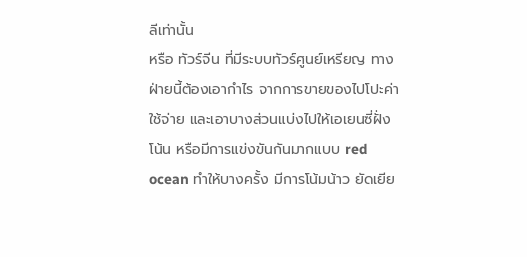ลีเท่านั้น
หรือ ทัวร์จีน ที่มีระบบทัวร์ศูนย์เหรียญ ทางฝ่ายนี้ต้องเอากำไร จากการขายของไปโปะค่าใช้จ่าย และเอาบางส่วนแบ่งไปให้เอเยนซี่ฝั่งโน้น หรือมีการแข่งขันกันมากแบบ red ocean ทำให้บางครั้ง มีการโน้มน้าว ยัดเยีย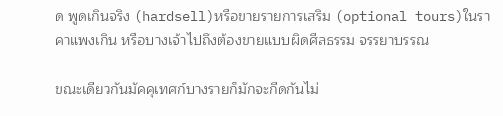ด พูดเกินจริง (hardsell)หรือขายรายการเสริม (optional tours)ในราคาแพงเกิน หรือบางเจ้าไปถึงต้องขายแบบผิดศีลธรรม จรรยาบรรณ

ขณะเดียวกันมัคคุเทศก์บางรายก็มักจะกีดกันไม่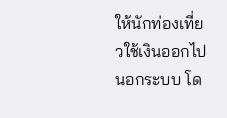ให้นักท่องเที่ยวใช้เงินออกไปนอกระบบ โด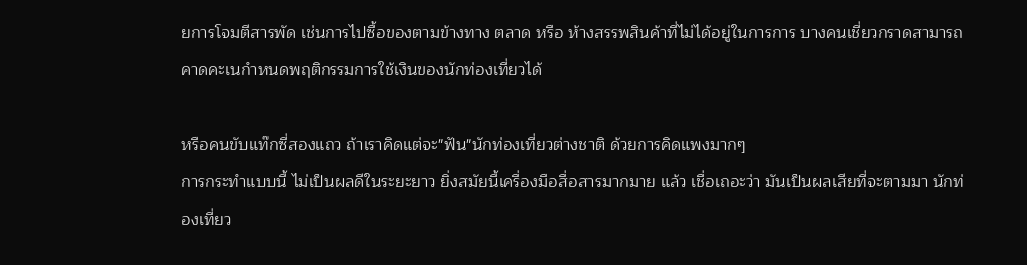ยการโจมตีสารพัด เช่นการไปซื้อของตามข้างทาง ตลาด หรือ ห้างสรรพสินค้าที่ไม่ได้อยู่ในการการ บางคนเชี่ยวกราดสามารถคาดคะเนกำหนดพฤติกรรมการใช้เงินของนักท่องเที่ยวได้

หรือคนขับแท๊กซี่สองแถว ถ้าเราคิดแต่จะ"ฟัน"นักท่องเที่ยวต่างชาติ ด้วยการคิดแพงมากๆ
การกระทำแบบนี้ ไม่เป็นผลดีในระยะยาว ยิ่งสมัยนี้เครื่องมือสื่อสารมากมาย แล้ว เชื่อเถอะว่า มันเป็นผลเสียที่จะตามมา นักท่องเที่ยว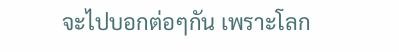จะไปบอกต่อๆกัน เพราะโลก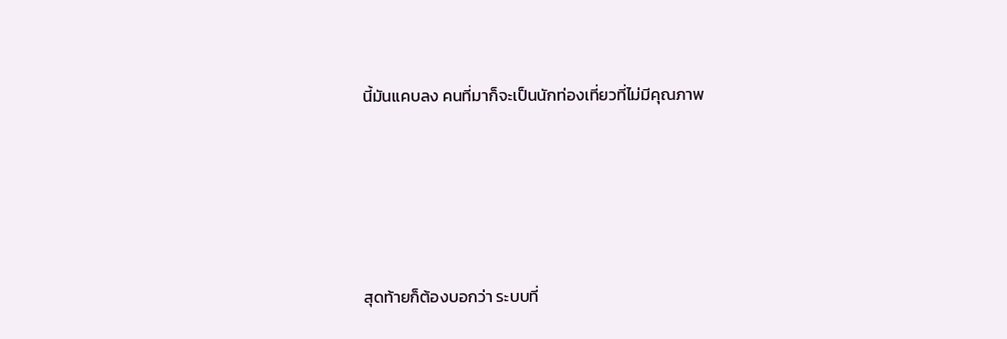นี้มันแคบลง คนที่มาก็จะเป็นนักท่องเที่ยวที่ไม่มีคุณภาพ





สุดท้ายก็ต้องบอกว่า ระบบที่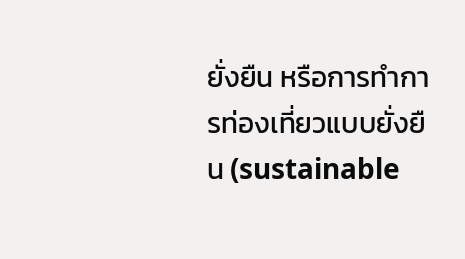ยั่งยืน หรือการทำการท่องเที่ยวแบบยั่งยืน (sustainable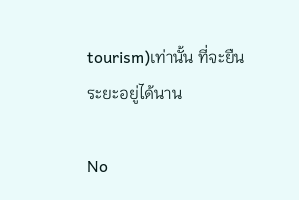tourism)เท่านั้น ที่จะยืนระยะอยู่ได้นาน

No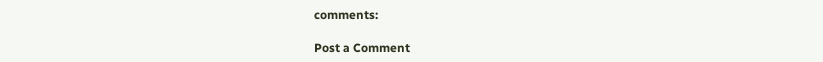comments:

Post a Comment